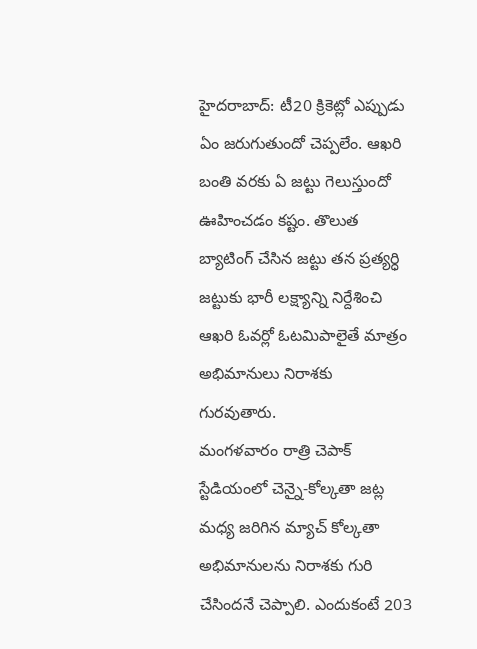హైదరాబాద్: టీ20 క్రికెట్లో ఎప్పుడు ఏం జరుగుతుందో చెప్పలేం. ఆఖరి బంతి వరకు ఏ జట్టు గెలుస్తుందో ఊహించడం కష్టం. తొలుత బ్యాటింగ్ చేసిన జట్టు తన ప్రత్యర్ధి జట్టుకు భారీ లక్ష్యాన్ని నిర్దేశించి ఆఖరి ఓవర్లో ఓటమిపాలైతే మాత్రం అభిమానులు నిరాశకు గురవుతారు.
మంగళవారం రాత్రి చెపాక్ స్టేడియంలో చెన్నై-కోల్కతా జట్ల మధ్య జరిగిన మ్యాచ్ కోల్కతా అభిమానులను నిరాశకు గురి చేసిందనే చెప్పాలి. ఎందుకంటే 203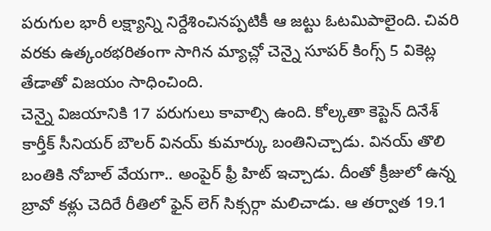పరుగుల భారీ లక్ష్యాన్ని నిర్దేశించినప్పటికీ ఆ జట్టు ఓటమిపాలైంది. చివరి వరకు ఉత్కంఠభరితంగా సాగిన మ్యాచ్లో చెన్నై సూపర్ కింగ్స్ 5 వికెట్ల తేడాతో విజయం సాధించింది.
చెన్నై విజయానికి 17 పరుగులు కావాల్సి ఉంది. కోల్కతా కెప్టెన్ దినేశ్ కార్తీక్ సీనియర్ బౌలర్ వినయ్ కుమార్కు బంతినిచ్చాడు. వినయ్ తొలి బంతికి నోబాల్ వేయగా.. అంపైర్ ఫ్రీ హిట్ ఇచ్చాడు. దీంతో క్రీజులో ఉన్న బ్రావో కళ్లు చెదిరే రీతిలో ఫైన్ లెగ్ సిక్సర్గా మలిచాడు. ఆ తర్వాత 19.1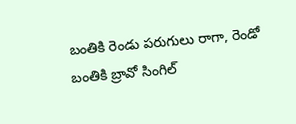బంతికి రెండు పరుగులు రాగా, రెండో బంతికి బ్రావో సింగిల్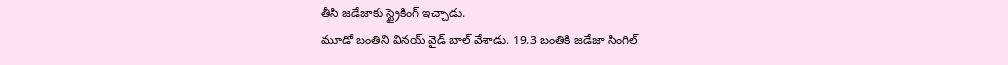తీసి జడేజాకు స్ట్రైకింగ్ ఇచ్చాడు.
మూడో బంతిని వినయ్ వైడ్ బాల్ వేశాడు. 19.3 బంతికి జడేజా సింగిల్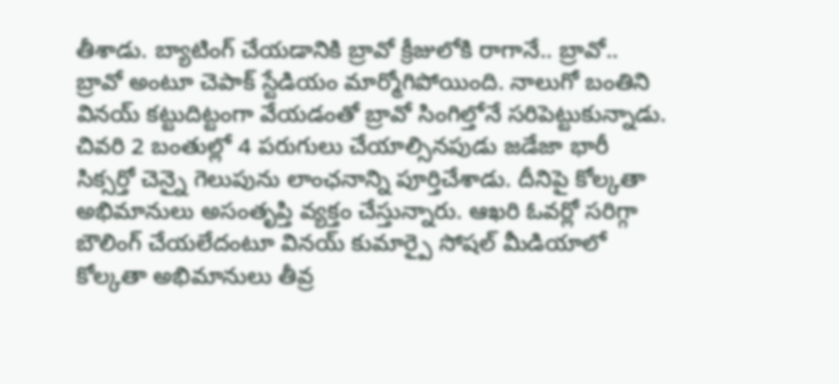తీశాడు. బ్యాటింగ్ చేయడానికి బ్రావో క్రీజులోకి రాగానే.. బ్రావో.. బ్రావో అంటూ చెపాక్ స్టేడియం మార్మోగిపోయింది. నాలుగో బంతిని వినయ్ కట్టుదిట్టంగా వేయడంతో బ్రావో సింగిల్తోనే సరిపెట్టుకున్నాడు.
చివరి 2 బంతుల్లో 4 పరుగులు చేయాల్సినపుడు జడేజా భారీ సిక్సర్తో చెన్నై గెలుపును లాంఛనాన్ని పూర్తిచేశాడు. దీనిపై కోల్కతా అభిమానులు అసంతృప్తి వ్యక్తం చేస్తున్నారు. ఆఖరి ఓవర్లో సరిగ్గా బౌలింగ్ చేయలేదంటూ వినయ్ కుమార్పై సోషల్ మీడియాలో కోల్కతా అభిమానులు తీవ్ర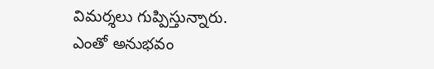విమర్శలు గుప్పిస్తున్నారు.
ఎంతో అనుభవం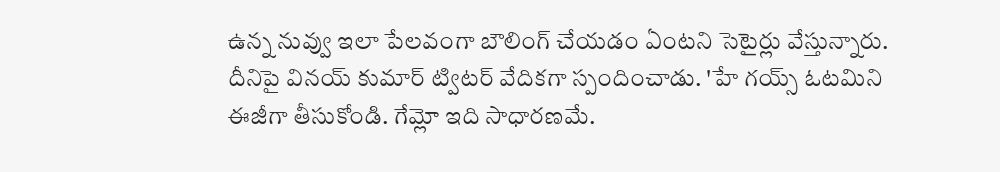ఉన్న నువ్వు ఇలా పేలవంగా బౌలింగ్ చేయడం ఏంటని సెటైర్లు వేస్తున్నారు. దీనిపై వినయ్ కుమార్ ట్విటర్ వేదికగా స్పందించాడు. 'హే గయ్స్ ఓటమిని ఈజీగా తీసుకోండి. గేమ్లో ఇది సాధారణమే.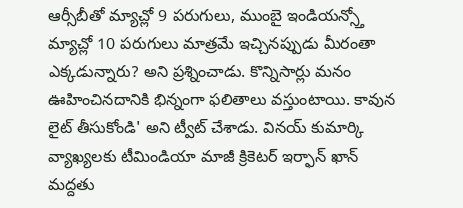ఆర్సీబీతో మ్యాచ్లో 9 పరుగులు, ముంబై ఇండియన్స్తో మ్యాచ్లో 10 పరుగులు మాత్రమే ఇచ్చినప్పుడు మీరంతా ఎక్కడున్నారు? అని ప్రశ్నించాడు. కొన్నిసార్లు మనం ఊహించినదానికి భిన్నంగా ఫలితాలు వస్తుంటాయి. కావున లైట్ తీసుకోండి' అని ట్వీట్ చేశాడు. వినయ్ కుమార్కి వ్యాఖ్యలకు టీమిండియా మాజీ క్రికెటర్ ఇర్ఫాన్ ఖాన్ మద్దతు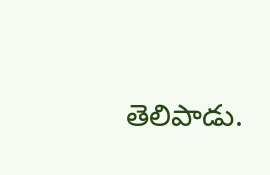తెలిపాడు.